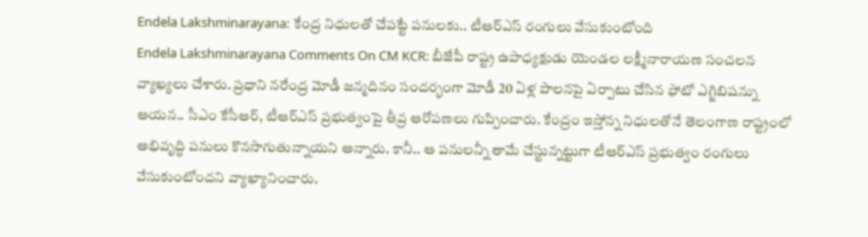Endela Lakshminarayana: కేంద్ర నిధులతో చేపట్టే పనులకు.. టీఆర్ఎస్ రంగులు వేసుకుంటోంది
Endela Lakshminarayana Comments On CM KCR: బీజేపీ రాష్ట్ర ఉపాధ్యక్షుడు యెండల లక్ష్మీనారాయణ సంచలన వ్యాఖ్యలు చేశారు. ప్రధాని నరేంద్ర మోడీ జన్మదినం సందర్భంగా మోడీ 20 ఏళ్ల పాలనపై ఏర్పాటు చేసిన ఫోటో ఎగ్జిబిషన్ను ఆయన.. సీఎం కేసీఆర్, టీఆర్ఎస్ ప్రభుత్వంపై తీవ్ర ఆరోపణలు గుప్పించారు. కేంద్రం ఇస్తోన్న నిధులతోనే తెలంగాణ రాష్ట్రంలో అభివృద్ధి పనులు కొనసాగుతున్నాయని అన్నారు. కానీ.. ఆ పనులన్నీ తామే చేస్టున్నట్టుగా టీఆర్ఎస్ ప్రభుత్వం రంగులు వేసుకుంటోందని వ్యాఖ్యానించారు.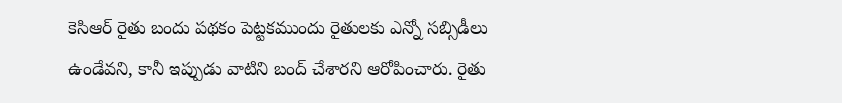కెసిఆర్ రైతు బందు పథకం పెట్టకముందు రైతులకు ఎన్నో సబ్సిడీలు ఉండేవని, కానీ ఇప్పుడు వాటిని బంద్ చేశారని ఆరోపించారు. రైతు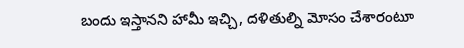బందు ఇస్తానని హామీ ఇచ్చి, దళితుల్ని మోసం చేశారంటూ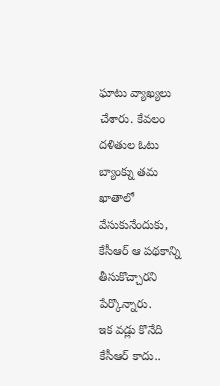ఘాటు వ్యాఖ్యలు చేశారు. కేవలం దళితుల ఓటు బ్యాంక్ను తమ ఖాతాలో వేసుకునేందుకు, కేసీఆర్ ఆ పథకాన్ని తీసుకొచ్చారని పేర్కొన్నారు.
ఇక వడ్లు కొనేది కేసీఆర్ కాదు..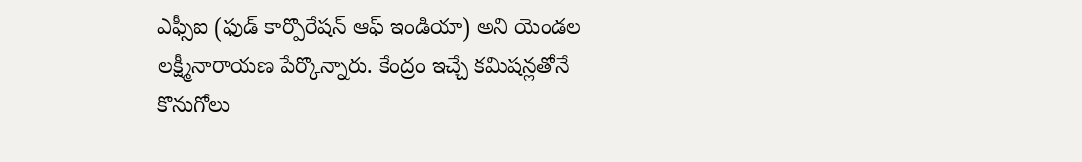ఎఫ్సీఐ (ఫుడ్ కార్పొరేషన్ ఆఫ్ ఇండియా) అని యెండల లక్ష్మీనారాయణ పేర్కొన్నారు. కేంద్రం ఇచ్చే కమిషన్లతోనే కొనుగోలు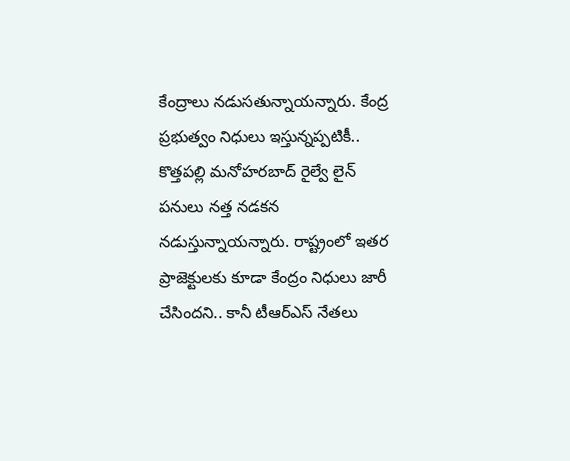కేంద్రాలు నడుసతున్నాయన్నారు. కేంద్ర ప్రభుత్వం నిధులు ఇస్తున్నప్పటికీ.. కొత్తపల్లి మనోహరబాద్ రైల్వే లైన్ పనులు నత్త నడకన నడుస్తున్నాయన్నారు. రాష్ట్రంలో ఇతర ప్రాజెక్టులకు కూడా కేంద్రం నిధులు జారీ చేసిందని.. కానీ టీఆర్ఎస్ నేతలు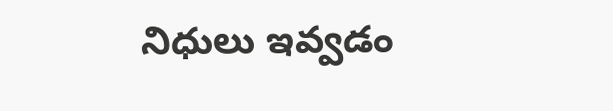నిధులు ఇవ్వడం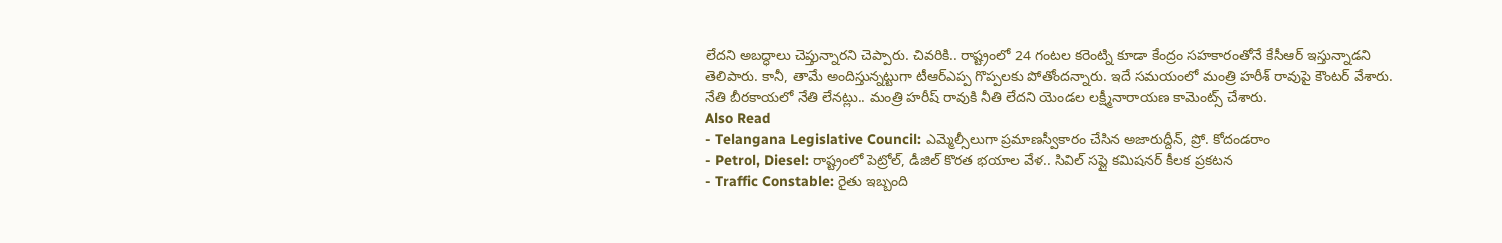లేదని అబద్ధాలు చెప్తున్నారని చెప్పారు. చివరికి.. రాష్ట్రంలో 24 గంటల కరెంట్ని కూడా కేంద్రం సహకారంతోనే కేసీఆర్ ఇస్తున్నాడని తెలిపారు. కానీ, తామే అందిస్తున్నట్టుగా టీఆర్ఎప్ప గొప్పలకు పోతోందన్నారు. ఇదే సమయంలో మంత్రి హరీశ్ రావుపై కౌంటర్ వేశారు. నేతి బీరకాయలో నేతి లేనట్లు.. మంత్రి హరీష్ రావుకి నీతి లేదని యెండల లక్ష్మీనారాయణ కామెంట్స్ చేశారు.
Also Read
- Telangana Legislative Council: ఎమ్మెల్సీలుగా ప్రమాణస్వీకారం చేసిన అజారుద్దీన్, ప్రో. కోదండరాం
- Petrol, Diesel: రాష్ట్రంలో పెట్రోల్, డీజిల్ కొరత భయాల వేళ.. సివిల్ సప్లై కమిషనర్ కీలక ప్రకటన
- Traffic Constable: రైతు ఇబ్బంది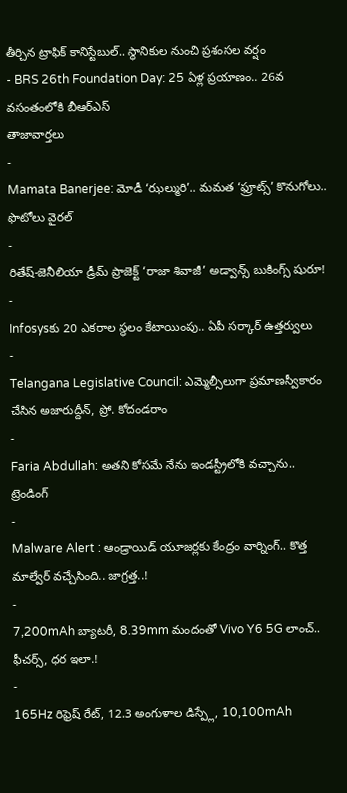తీర్చిన ట్రాఫిక్ కానిస్టేబుల్.. స్థానికుల నుంచి ప్రశంసల వర్షం
- BRS 26th Foundation Day: 25 ఏళ్ల ప్రయాణం.. 26వ వసంతంలోకి బీఆర్ఎస్
తాజావార్తలు
-
Mamata Banerjee: మోడీ ‘ఝల్మురి’.. మమత ‘ఫ్రూట్స్’ కొనుగోలు.. ఫొటోలు వైరల్
-
రితేష్-జెనీలియా డ్రీమ్ ప్రాజెక్ట్ ‘రాజా శివాజీ’ అడ్వాన్స్ బుకింగ్స్ షురూ!
-
Infosysకు 20 ఎకరాల స్థలం కేటాయింపు.. ఏపీ సర్కార్ ఉత్తర్వులు
-
Telangana Legislative Council: ఎమ్మెల్సీలుగా ప్రమాణస్వీకారం చేసిన అజారుద్దీన్, ప్రో. కోదండరాం
-
Faria Abdullah: అతని కోసమే నేను ఇండస్ట్రీలోకి వచ్చాను..
ట్రెండింగ్
-
Malware Alert : ఆండ్రాయిడ్ యూజర్లకు కేంద్రం వార్నింగ్.. కొత్త మాల్వేర్ వచ్చేసింది.. జాగ్రత్త..!
-
7,200mAh బ్యాటరీ, 8.39mm మందంతో Vivo Y6 5G లాంచ్.. ఫీచర్స్, ధర ఇలా.!
-
165Hz రిఫ్రెష్ రేట్, 12.3 అంగుళాల డిస్ప్లే, 10,100mAh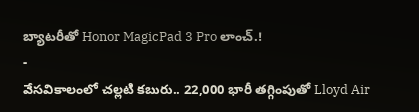బ్యాటరీతో Honor MagicPad 3 Pro లాంచ్.!
-
వేసవికాలంలో చల్లటి కబురు.. 22,000 భారీ తగ్గింపుతో Lloyd Air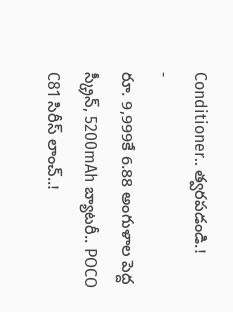Conditioner.. త్వరపడండి.!
-
రూ. 9,999కే 6.88 అంగుళాల పెద్ద స్క్రీన్, 5200mAh బ్యాటరీ.. POCO C81 సిరీస్ లాంచ్..!